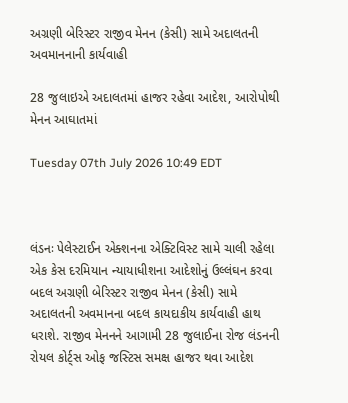અગ્રણી બેરિસ્ટર રાજીવ મેનન (કેસી) સામે અદાલતની અવમાનનાની કાર્યવાહી

28 જુલાઇએ અદાલતમાં હાજર રહેવા આદેશ, આરોપોથી મેનન આઘાતમાં

Tuesday 07th July 2026 10:49 EDT



લંડનઃ પેલેસ્ટાઈન એક્શનના એક્ટિવિસ્ટ સામે ચાલી રહેલા એક કેસ દરમિયાન ન્યાયાધીશના આદેશોનું ઉલ્લંઘન કરવા બદલ અગ્રણી બેરિસ્ટર રાજીવ મેનન (કેસી) સામે અદાલતની અવમાનના બદલ કાયદાકીય કાર્યવાહી હાથ ધરાશે. રાજીવ મેનનને આગામી 28 જુલાઈના રોજ લંડનની રોયલ કોર્ટ્સ ઓફ જસ્ટિસ સમક્ષ હાજર થવા આદેશ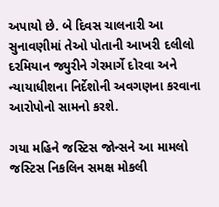અપાયો છે. બે દિવસ ચાલનારી આ સુનાવણીમાં તેઓ પોતાની આખરી દલીલો દરમિયાન જ્યુરીને ગેરમાર્ગે દોરવા અને ન્યાયાધીશના નિર્દેશોની અવગણના કરવાના આરોપોનો સામનો કરશે.

ગયા મહિને જસ્ટિસ જોન્સને આ મામલો જસ્ટિસ નિકલિન સમક્ષ મોકલી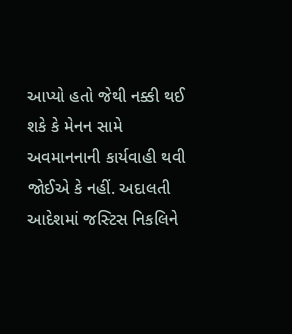આપ્યો હતો જેથી નક્કી થઈ શકે કે મેનન સામે અવમાનનાની કાર્યવાહી થવી જોઈએ કે નહીં. અદાલતી આદેશમાં જસ્ટિસ નિકલિને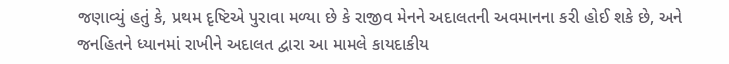જણાવ્યું હતું કે, પ્રથમ દૃષ્ટિએ પુરાવા મળ્યા છે કે રાજીવ મેનને અદાલતની અવમાનના કરી હોઈ શકે છે, અને જનહિતને ધ્યાનમાં રાખીને અદાલત દ્વારા આ મામલે કાયદાકીય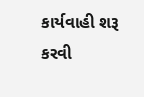કાર્યવાહી શરૂ કરવી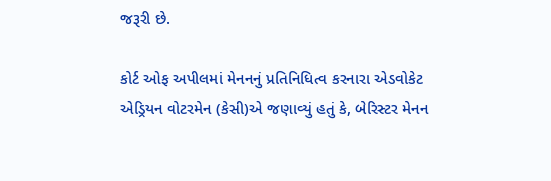જરૂરી છે.

કોર્ટ ઓફ અપીલમાં મેનનનું પ્રતિનિધિત્વ કરનારા એડવોકેટ એડ્રિયન વોટરમેન (કેસી)એ જણાવ્યું હતું કે, બેરિસ્ટર મેનન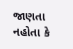જાણતા નહોતા કે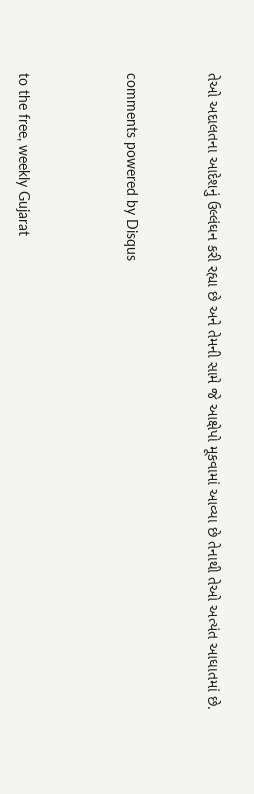તેઓ અદાલતના આદેશનું ઉલ્લંઘન કરી રહ્યા છે અને તેમની સામે જે આક્ષેપો મૂકવામાં આવ્યા છે તેનાથી તેઓ અત્યંત આઘાતમાં છે.


comments powered by Disqus



to the free, weekly Gujarat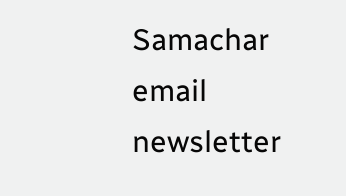Samachar email newsletter